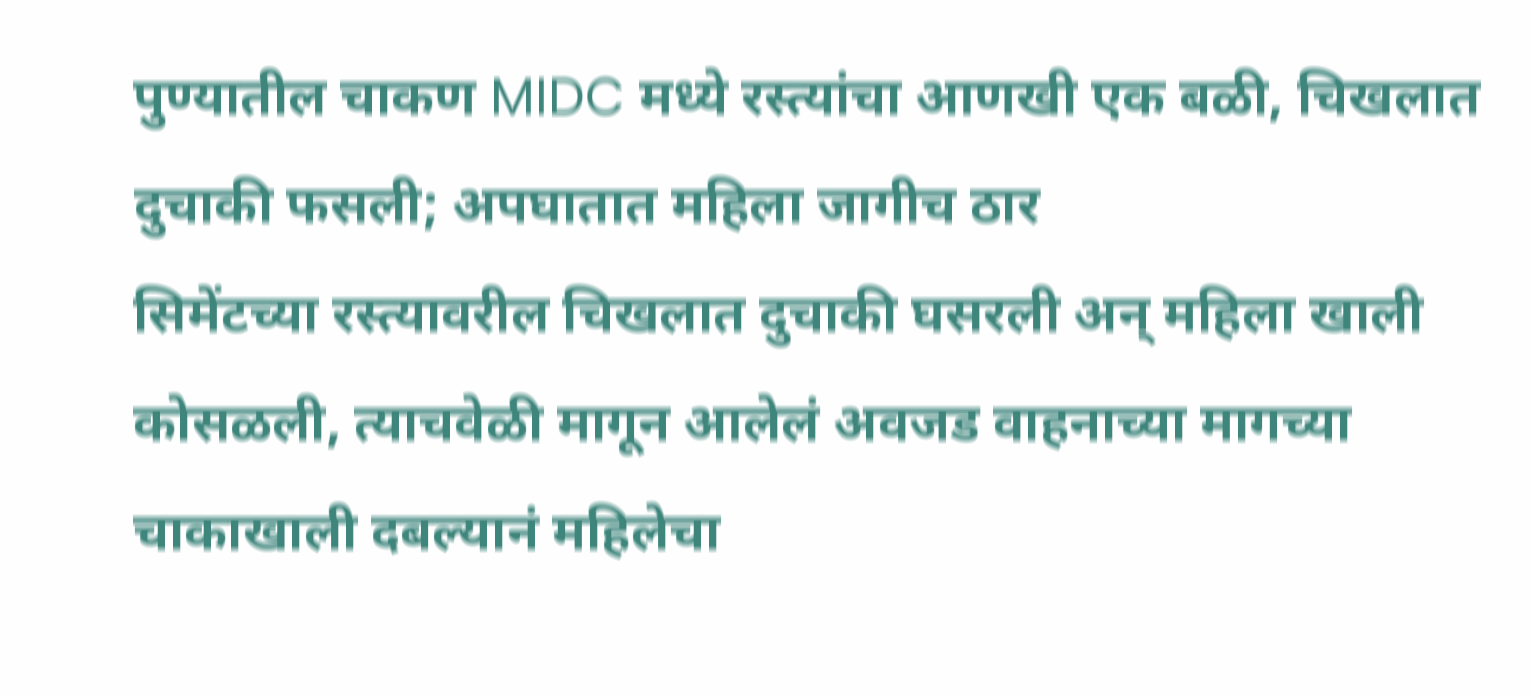पुण्यातील चाकण MIDC मध्ये रस्त्यांचा आणखी एक बळी, चिखलात दुचाकी फसली; अपघातात महिला जागीच ठार
सिमेंटच्या रस्त्यावरील चिखलात दुचाकी घसरली अन् महिला खाली कोसळली, त्याचवेळी मागून आलेलं अवजड वाहनाच्या मागच्या चाकाखाली दबल्यानं महिलेचा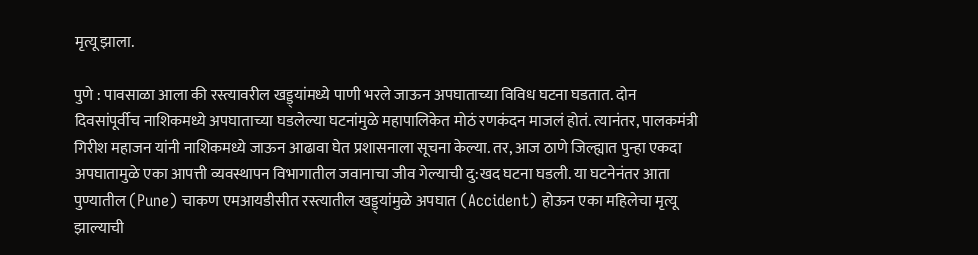मृत्यू झाला.

पुणे : पावसाळा आला की रस्त्यावरील खड्ड्यांमध्ये पाणी भरले जाऊन अपघाताच्या विविध घटना घडतात. दोन दिवसांपूर्वीच नाशिकमध्ये अपघाताच्या घडलेल्या घटनांमुळे महापालिकेत मोठं रणकंदन माजलं होतं. त्यानंतर, पालकमंत्री गिरीश महाजन यांनी नाशिकमध्ये जाऊन आढावा घेत प्रशासनाला सूचना केल्या. तर, आज ठाणे जिल्ह्यात पुन्हा एकदा अपघातामुळे एका आपत्ती व्यवस्थापन विभागातील जवानाचा जीव गेल्याची दु:खद घटना घडली. या घटनेनंतर आता पुण्यातील (Pune) चाकण एमआयडीसीत रस्त्यातील खड्ड्यांमुळे अपघात (Accident) होऊन एका महिलेचा मृत्यू झाल्याची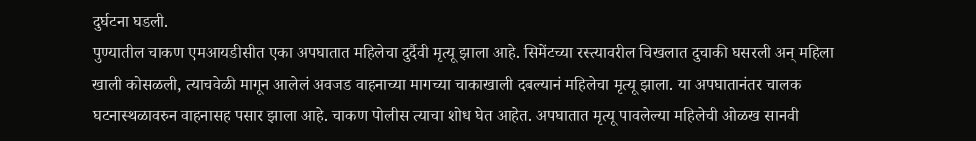दुर्घटना घडली.
पुण्यातील चाकण एमआयडीसीत एका अपघातात महिलेचा दुर्दैवी मृत्यू झाला आहे. सिमेंटच्या रस्त्यावरील चिखलात दुचाकी घसरली अन् महिला खाली कोसळली, त्याचवेळी मागून आलेलं अवजड वाहनाच्या मागच्या चाकाखाली दबल्यानं महिलेचा मृत्यू झाला. या अपघातानंतर चालक घटनास्थळावरुन वाहनासह पसार झाला आहे. चाकण पोलीस त्याचा शोध घेत आहेत. अपघातात मृत्यू पावलेल्या महिलेची ओळख सानवी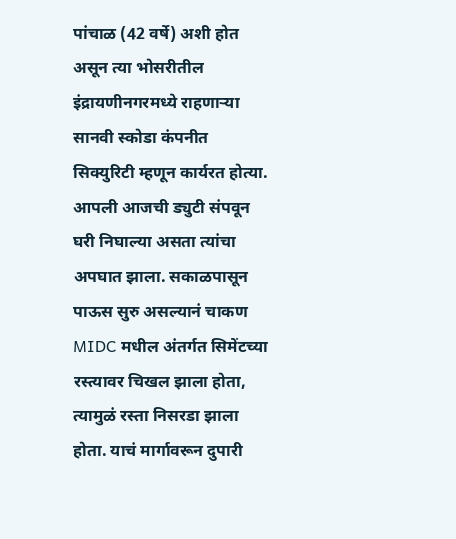पांचाळ (42 वर्षे) अशी होत असून त्या भोसरीतील इंद्रायणीनगरमध्ये राहणाऱ्या सानवी स्कोडा कंपनीत सिक्युरिटी म्हणून कार्यरत होत्या. आपली आजची ड्युटी संपवून घरी निघाल्या असता त्यांचा अपघात झाला. सकाळपासून पाऊस सुरु असल्यानं चाकण MIDC मधील अंतर्गत सिमेंटच्या रस्त्यावर चिखल झाला होता, त्यामुळं रस्ता निसरडा झाला होता. याचं मार्गावरून दुपारी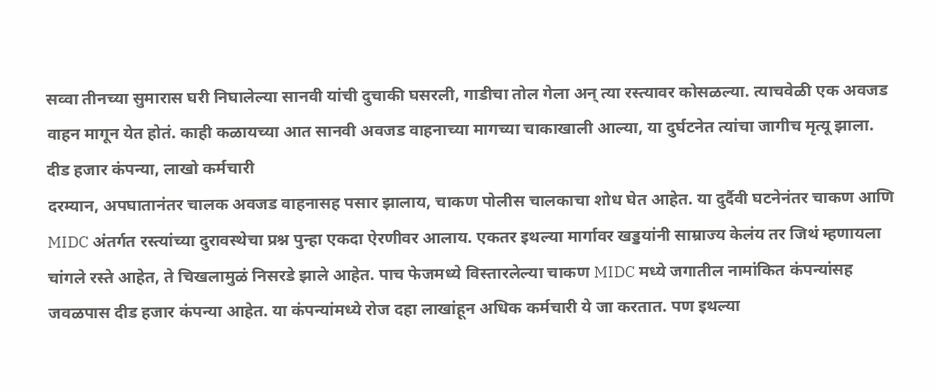सव्वा तीनच्या सुमारास घरी निघालेल्या सानवी यांची दुचाकी घसरली, गाडीचा तोल गेला अन् त्या रस्त्यावर कोसळल्या. त्याचवेळी एक अवजड वाहन मागून येत होतं. काही कळायच्या आत सानवी अवजड वाहनाच्या मागच्या चाकाखाली आल्या, या दुर्घटनेत त्यांचा जागीच मृत्यू झाला.
दीड हजार कंपन्या, लाखो कर्मचारी
दरम्यान, अपघातानंतर चालक अवजड वाहनासह पसार झालाय, चाकण पोलीस चालकाचा शोध घेत आहेत. या दुर्दैवी घटनेनंतर चाकण आणि MIDC अंतर्गत रस्त्यांच्या दुरावस्थेचा प्रश्न पुन्हा एकदा ऐरणीवर आलाय. एकतर इथल्या मार्गावर खड्डयांनी साम्राज्य केलंय तर जिथं म्हणायला चांगले रस्ते आहेत, ते चिखलामुळं निसरडे झाले आहेत. पाच फेजमध्ये विस्तारलेल्या चाकण MIDC मध्ये जगातील नामांकित कंपन्यांसह जवळपास दीड हजार कंपन्या आहेत. या कंपन्यांमध्ये रोज दहा लाखांहून अधिक कर्मचारी ये जा करतात. पण इथल्या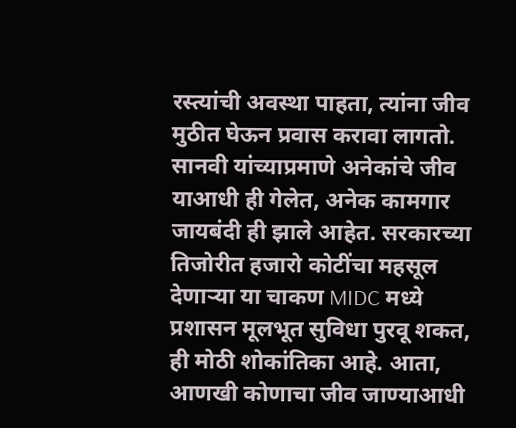रस्त्यांची अवस्था पाहता, त्यांना जीव मुठीत घेऊन प्रवास करावा लागतो. सानवी यांच्याप्रमाणे अनेकांचे जीव याआधी ही गेलेत, अनेक कामगार जायबंदी ही झाले आहेत. सरकारच्या तिजोरीत हजारो कोटींचा महसूल देणाऱ्या या चाकण MIDC मध्ये प्रशासन मूलभूत सुविधा पुरवू शकत, ही मोठी शोकांतिका आहे. आता, आणखी कोणाचा जीव जाण्याआधी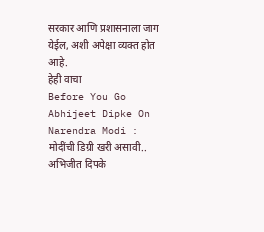सरकार आणि प्रशासनाला जाग येईल, अशी अपेक्षा व्यक्त होत आहे.
हेही वाचा
Before You Go
Abhijeet Dipke On Narendra Modi : मोदींची डिग्री खरी असावी.. अभिजीत दिपके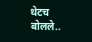थेटच बोलले..